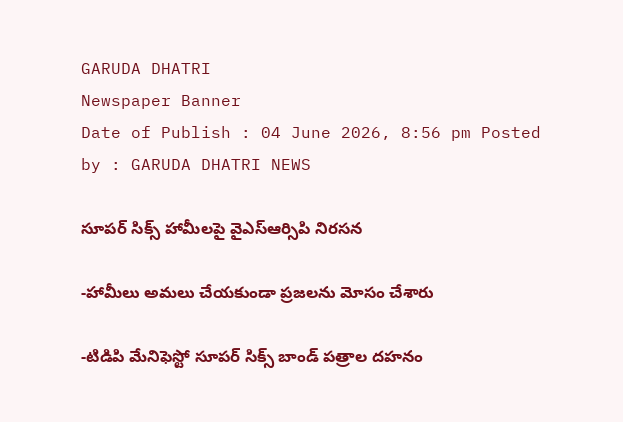GARUDA DHATRI
Newspaper Banner
Date of Publish : 04 June 2026, 8:56 pm Posted by : GARUDA DHATRI NEWS

సూపర్ సిక్స్ హామీలపై వైఎస్ఆర్సిపి నిరసన

-హామీలు అమలు చేయకుండా ప్రజలను మోసం చేశారు

-టిడిపి మేనిఫెస్టో సూపర్ సిక్స్ బాండ్ పత్రాల దహనం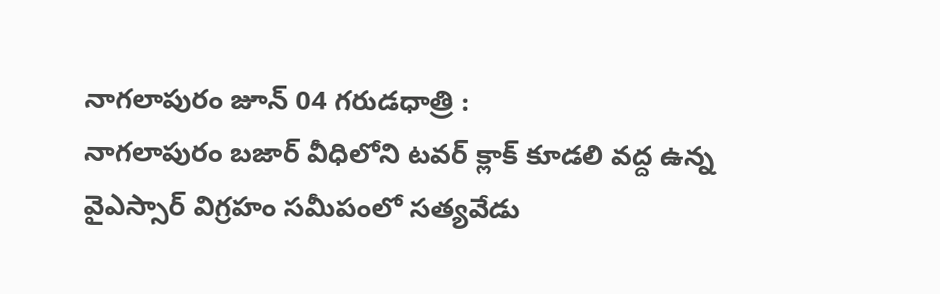నాగలాపురం జూన్ 04 గరుడధాత్రి :
నాగలాపురం బజార్ వీధిలోని టవర్ క్లాక్ కూడలి వద్ద ఉన్న వైఎస్సార్ విగ్రహం సమీపంలో సత్యవేడు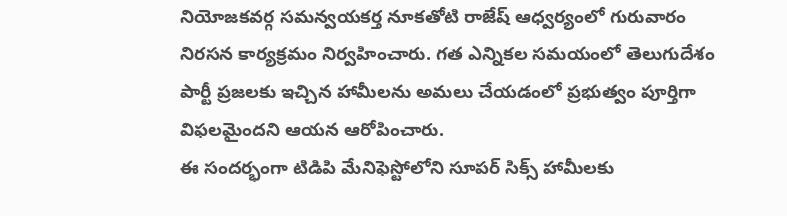నియోజకవర్గ సమన్వయకర్త నూకతోటి రాజేష్ ఆధ్వర్యంలో గురువారం నిరసన కార్యక్రమం నిర్వహించారు. గత ఎన్నికల సమయంలో తెలుగుదేశం పార్టీ ప్రజలకు ఇచ్చిన హామీలను అమలు చేయడంలో ప్రభుత్వం పూర్తిగా విఫలమైందని ఆయన ఆరోపించారు.
ఈ సందర్భంగా టిడిపి మేనిఫెస్టోలోని సూపర్ సిక్స్ హామీలకు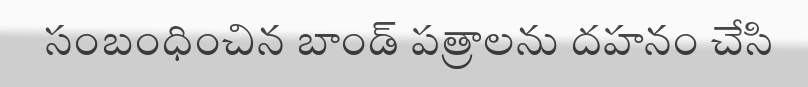సంబంధించిన బాండ్ పత్రాలను దహనం చేసి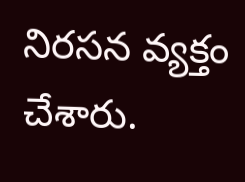నిరసన వ్యక్తం చేశారు.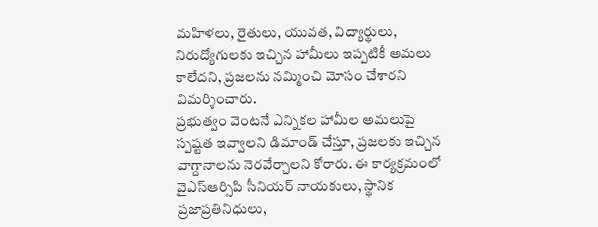మహిళలు, రైతులు, యువత, విద్యార్థులు, నిరుద్యోగులకు ఇచ్చిన హామీలు ఇప్పటికీ అమలు కాలేదని, ప్రజలను నమ్మించి మోసం చేశారని విమర్శించారు.
ప్రభుత్వం వెంటనే ఎన్నికల హామీల అమలుపై స్పష్టత ఇవ్వాలని డిమాండ్ చేస్తూ, ప్రజలకు ఇచ్చిన వాగ్దానాలను నెరవేర్చాలని కోరారు. ఈ కార్యక్రమంలో వైఎస్ఆర్సిపి సీనియర్ నాయకులు, స్థానిక ప్రజాప్రతినిధులు,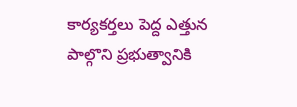కార్యకర్తలు పెద్ద ఎత్తున పాల్గొని ప్రభుత్వానికి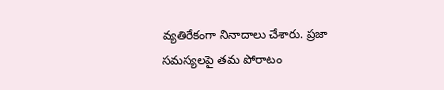వ్యతిరేకంగా నినాదాలు చేశారు. ప్రజా సమస్యలపై తమ పోరాటం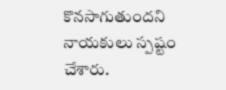కొనసాగుతుందని నాయకులు స్పష్టం చేశారు.